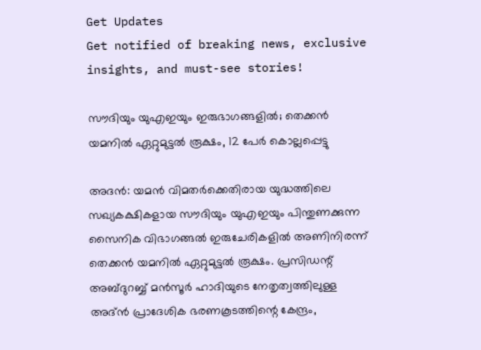Get Updates
Get notified of breaking news, exclusive insights, and must-see stories!

സൗദിയും യുഎഇയും ഇരുഭാഗങ്ങളില്‍; തെക്കന്‍ യമനില്‍ ഏറ്റുമുട്ടല്‍ രൂക്ഷം, 12 പേര്‍ കൊല്ലപ്പെട്ടു

അദന്‍: യമന്‍ വിമതര്‍ക്കെതിരായ യുദ്ധത്തിലെ സഖ്യകക്ഷികളായ സൗദിയും യുഎഇയും പിന്തുണക്കുന്ന സൈനിക വിഭാഗങ്ങല്‍ ഇരുചേരികളില്‍ അണിനിരന്ന് തെക്കന്‍ യമനില്‍ ഏറ്റുമുട്ടല്‍ രൂക്ഷം. പ്രസിഡന്റ് അബ്ദുറബ്ബ് മന്‍സൂര്‍ ഹാദിയുടെ നേതൃത്വത്തിലുള്ള അദ്ന്‍ പ്രാദേശിക ഭരണകൂടത്തിന്റെ കേന്ദ്രം,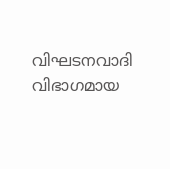വിഘടനവാദി വിഭാഗമായ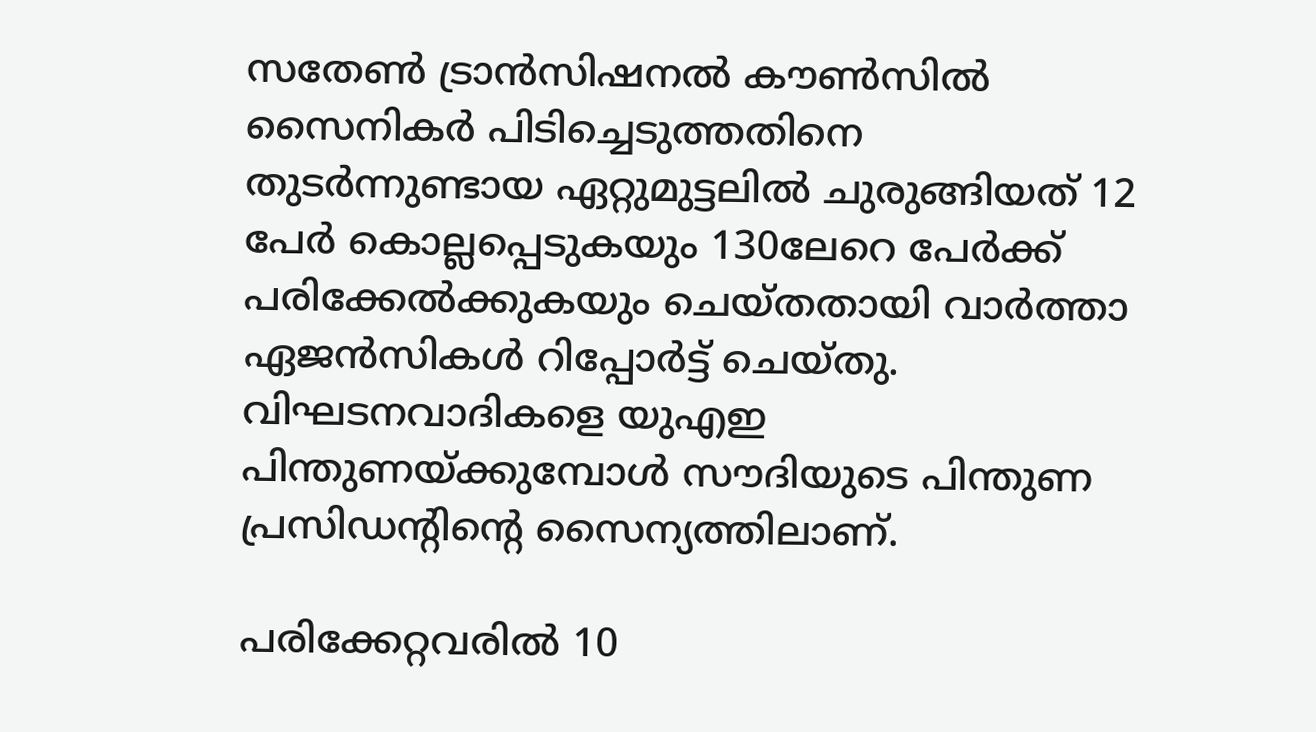സതേണ്‍ ട്രാന്‍സിഷനല്‍ കൗണ്‍സില്‍ സൈനികര്‍ പിടിച്ചെടുത്തതിനെ തുടര്‍ന്നുണ്ടായ ഏറ്റുമുട്ടലില്‍ ചുരുങ്ങിയത് 12 പേര്‍ കൊല്ലപ്പെടുകയും 130ലേറെ പേര്‍ക്ക് പരിക്കേല്‍ക്കുകയും ചെയ്തതായി വാര്‍ത്താ ഏജന്‍സികള്‍ റിപ്പോര്‍ട്ട് ചെയ്തു. വിഘടനവാദികളെ യുഎഇ പിന്തുണയ്ക്കുമ്പോള്‍ സൗദിയുടെ പിന്തുണ പ്രസിഡന്റിന്റെ സൈന്യത്തിലാണ്.

പരിക്കേറ്റവരില്‍ 10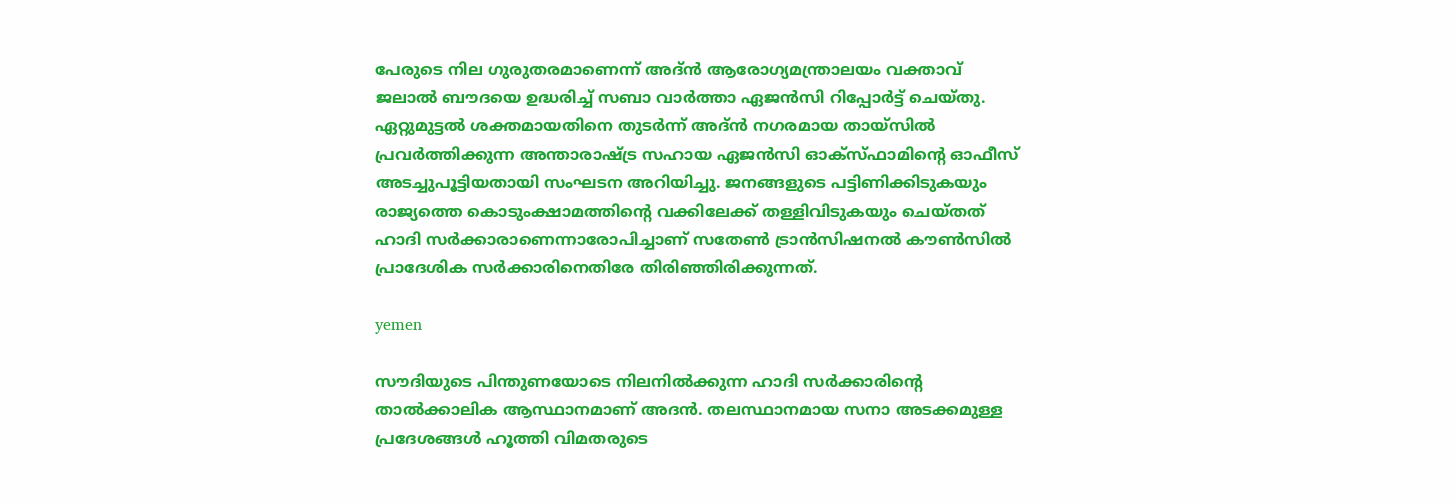പേരുടെ നില ഗുരുതരമാണെന്ന് അദ്ന്‍ ആരോഗ്യമന്ത്രാലയം വക്താവ് ജലാല്‍ ബൗദയെ ഉദ്ധരിച്ച് സബാ വാര്‍ത്താ ഏജന്‍സി റിപ്പോര്‍ട്ട് ചെയ്തു. ഏറ്റുമുട്ടല്‍ ശക്തമായതിനെ തുടര്‍ന്ന് അദ്ന്‍ നഗരമായ തായ്‌സില്‍ പ്രവര്‍ത്തിക്കുന്ന അന്താരാഷ്ട്ര സഹായ ഏജന്‍സി ഓക്‌സ്ഫാമിന്റെ ഓഫീസ് അടച്ചുപൂട്ടിയതായി സംഘടന അറിയിച്ചു. ജനങ്ങളുടെ പട്ടിണിക്കിടുകയും രാജ്യത്തെ കൊടുംക്ഷാമത്തിന്റെ വക്കിലേക്ക് തള്ളിവിടുകയും ചെയ്തത് ഹാദി സര്‍ക്കാരാണെന്നാരോപിച്ചാണ് സതേണ്‍ ട്രാന്‍സിഷനല്‍ കൗണ്‍സില്‍ പ്രാദേശിക സര്‍ക്കാരിനെതിരേ തിരിഞ്ഞിരിക്കുന്നത്.

yemen

സൗദിയുടെ പിന്തുണയോടെ നിലനില്‍ക്കുന്ന ഹാദി സര്‍ക്കാരിന്റെ താല്‍ക്കാലിക ആസ്ഥാനമാണ് അദന്‍. തലസ്ഥാനമായ സനാ അടക്കമുള്ള പ്രദേശങ്ങള്‍ ഹൂത്തി വിമതരുടെ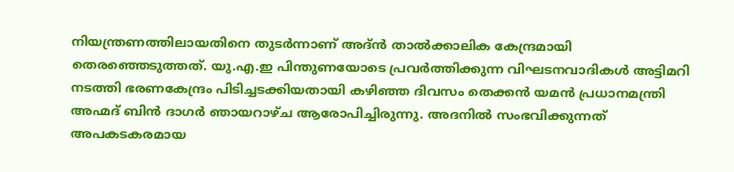നിയന്ത്രണത്തിലായതിനെ തുടര്‍ന്നാണ് അദ്ന്‍ താല്‍ക്കാലിക കേന്ദ്രമായി തെരഞ്ഞെടുത്തത്. യു.എ.ഇ പിന്തുണയോടെ പ്രവര്‍ത്തിക്കുന്ന വിഘടനവാദികള്‍ അട്ടിമറി നടത്തി ഭരണകേന്ദ്രം പിടിച്ചടക്കിയതായി കഴിഞ്ഞ ദിവസം തെക്കന്‍ യമന്‍ പ്രധാനമന്ത്രി അഹ്മദ് ബിന്‍ ദാഗര്‍ ഞായറാഴ്ച ആരോപിച്ചിരുന്നു. അദനില്‍ സംഭവിക്കുന്നത് അപകടകരമായ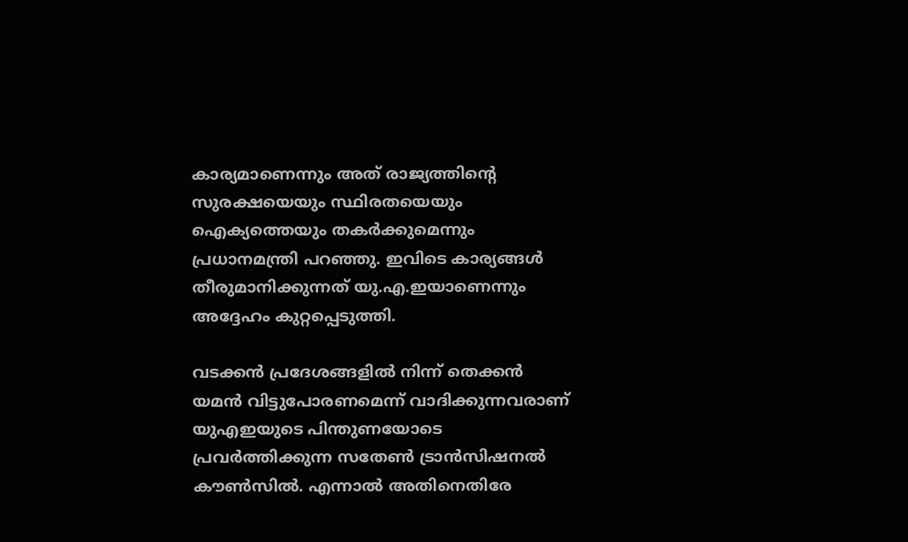കാര്യമാണെന്നും അത് രാജ്യത്തിന്റെ സുരക്ഷയെയും സ്ഥിരതയെയും ഐക്യത്തെയും തകര്‍ക്കുമെന്നും പ്രധാനമന്ത്രി പറഞ്ഞു. ഇവിടെ കാര്യങ്ങള്‍ തീരുമാനിക്കുന്നത് യു.എ.ഇയാണെന്നും അദ്ദേഹം കുറ്റപ്പെടുത്തി.

വടക്കന്‍ പ്രദേശങ്ങളില്‍ നിന്ന് തെക്കന്‍ യമന്‍ വിട്ടുപോരണമെന്ന് വാദിക്കുന്നവരാണ് യുഎഇയുടെ പിന്തുണയോടെ പ്രവര്‍ത്തിക്കുന്ന സതേണ്‍ ട്രാന്‍സിഷനല്‍ കൗണ്‍സില്‍. എന്നാല്‍ അതിനെതിരേ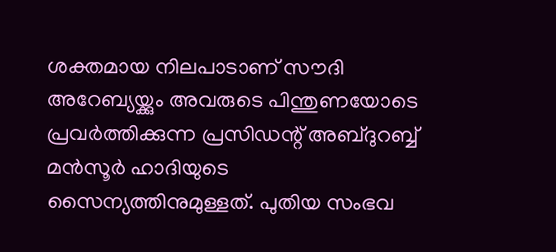ശക്തമായ നിലപാടാണ് സൗദി അറേബ്യയ്ക്കും അവരുടെ പിന്തുണയോടെ പ്രവര്‍ത്തിക്കുന്ന പ്രസിഡന്റ് അബ്ദുറബ്ബ് മന്‍സൂര്‍ ഹാദിയുടെ സൈന്യത്തിനുമുള്ളത്. പുതിയ സംഭവ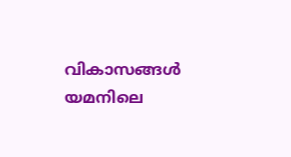വികാസങ്ങള്‍ യമനിലെ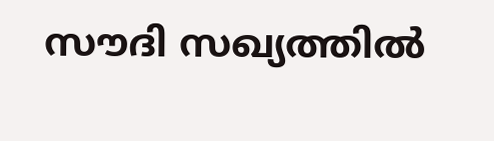സൗദി സഖ്യത്തില്‍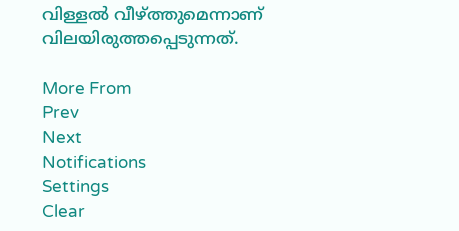വിള്ളല്‍ വീഴ്ത്തുമെന്നാണ് വിലയിരുത്തപ്പെടുന്നത്.

More From
Prev
Next
Notifications
Settings
Clear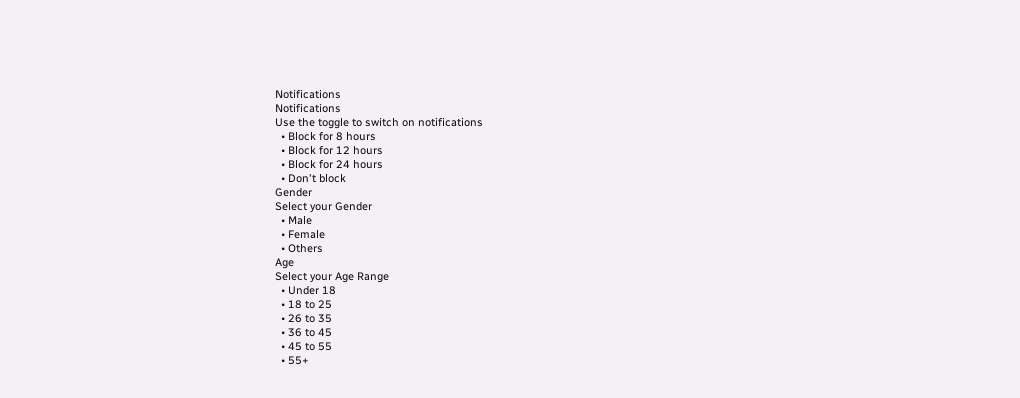Notifications
Notifications
Use the toggle to switch on notifications
  • Block for 8 hours
  • Block for 12 hours
  • Block for 24 hours
  • Don't block
Gender
Select your Gender
  • Male
  • Female
  • Others
Age
Select your Age Range
  • Under 18
  • 18 to 25
  • 26 to 35
  • 36 to 45
  • 45 to 55
  • 55+